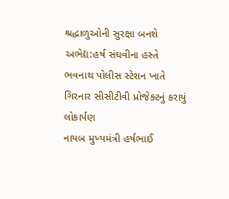શ્રદ્ધાળુઓની સુરક્ષા બનશે અભેદ્ય:હર્ષ સંઘવીના હસ્તે ભવનાથ પોલીસ સ્ટેશન ખાતે ગિરનાર સીસીટીવી પ્રોજેક્ટનું કરાયું લોકાર્પણ
નાયબ મુખ્યમંત્રી હર્ષભાઈ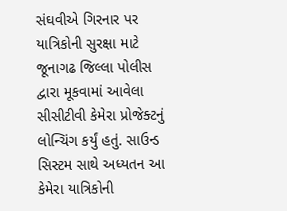સંઘવીએ ગિરનાર પર યાત્રિકોની સુરક્ષા માટે જૂનાગઢ જિલ્લા પોલીસ દ્વારા મૂકવામાં આવેલા સીસીટીવી કેમેરા પ્રોજેક્ટનું લોન્ચિંગ કર્યું હતું. સાઉન્ડ સિસ્ટમ સાથે અધ્યતન આ કેમેરા યાત્રિકોની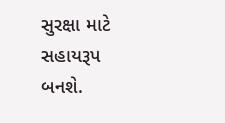સુરક્ષા માટે સહાયરૂપ બનશે.